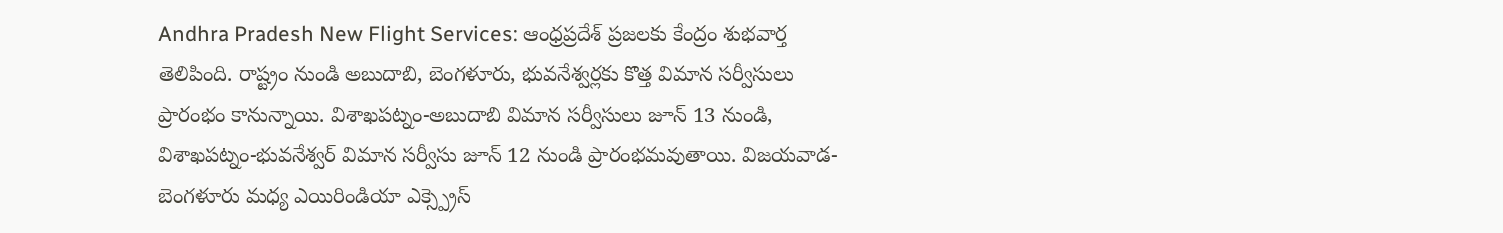Andhra Pradesh New Flight Services: ఆంధ్రప్రదేశ్ ప్రజలకు కేంద్రం శుభవార్త తెలిపింది. రాష్ట్రం నుండి అబుదాబి, బెంగళూరు, భువనేశ్వర్లకు కొత్త విమాన సర్వీసులు ప్రారంభం కానున్నాయి. విశాఖపట్నం-అబుదాబి విమాన సర్వీసులు జూన్ 13 నుండి, విశాఖపట్నం-భువనేశ్వర్ విమాన సర్వీసు జూన్ 12 నుండి ప్రారంభమవుతాయి. విజయవాడ-బెంగళూరు మధ్య ఎయిరిండియా ఎక్స్ప్రెస్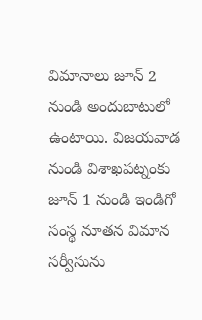విమానాలు జూన్ 2 నుండి అందుబాటులో ఉంటాయి. విజయవాడ నుండి విశాఖపట్నంకు జూన్ 1 నుండి ఇండిగో సంస్థ నూతన విమాన సర్వీసును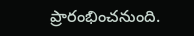ప్రారంభించనుంది.